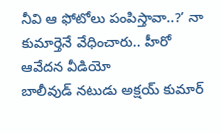నీవి ఆ ఫోటోలు పంపిస్తావా..?’ నా కుమార్తెనే వేధించారు.. హీరో ఆవేదన వీడియో
బాలీవుడ్ నటుడు అక్షయ్ కుమార్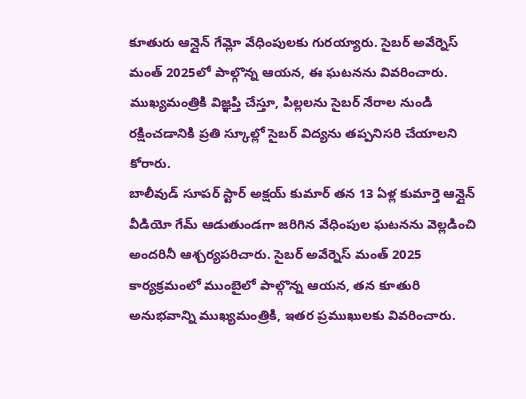కూతురు ఆన్లైన్ గేమ్లో వేధింపులకు గురయ్యారు. సైబర్ అవేర్నెస్ మంత్ 2025లో పాల్గొన్న ఆయన, ఈ ఘటనను వివరించారు. ముఖ్యమంత్రికి విజ్ఞప్తి చేస్తూ, పిల్లలను సైబర్ నేరాల నుండి రక్షించడానికి ప్రతి స్కూల్లో సైబర్ విద్యను తప్పనిసరి చేయాలని కోరారు.
బాలీవుడ్ సూపర్ స్టార్ అక్షయ్ కుమార్ తన 13 ఏళ్ల కుమార్తె ఆన్లైన్ వీడియో గేమ్ ఆడుతుండగా జరిగిన వేధింపుల ఘటనను వెల్లడించి అందరినీ ఆశ్చర్యపరిచారు. సైబర్ అవేర్నెస్ మంత్ 2025 కార్యక్రమంలో ముంబైలో పాల్గొన్న ఆయన, తన కూతురి అనుభవాన్ని ముఖ్యమంత్రికి, ఇతర ప్రముఖులకు వివరించారు.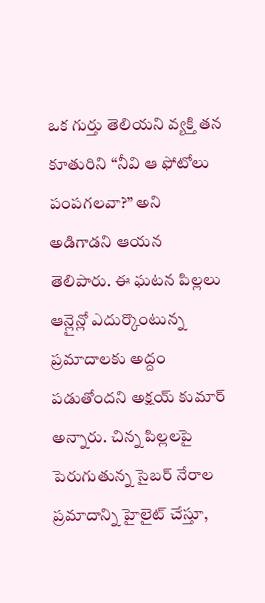ఒక గుర్తు తెలియని వ్యక్తి తన కూతురిని “నీవి ఆ ఫోటోలు పంపగలవా?” అని అడిగాడని ఆయన తెలిపారు. ఈ ఘటన పిల్లలు ఆన్లైన్లో ఎదుర్కొంటున్న ప్రమాదాలకు అద్దం పడుతోందని అక్షయ్ కుమార్ అన్నారు. చిన్న పిల్లలపై పెరుగుతున్న సైబర్ నేరాల ప్రమాదాన్ని హైలైట్ చేస్తూ,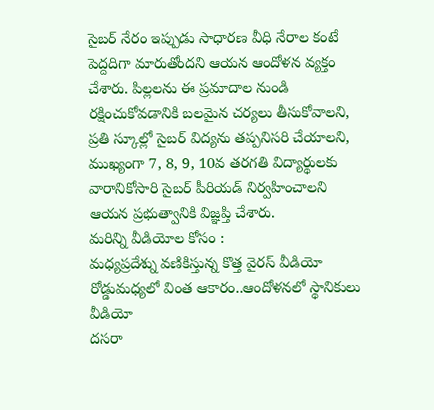సైబర్ నేరం ఇప్పుడు సాధారణ వీధి నేరాల కంటే పెద్దదిగా మారుతోందని ఆయన ఆందోళన వ్యక్తం చేశారు. పిల్లలను ఈ ప్రమాదాల నుండి రక్షించుకోవడానికి బలమైన చర్యలు తీసుకోవాలని, ప్రతి స్కూల్లో సైబర్ విద్యను తప్పనిసరి చేయాలని, ముఖ్యంగా 7, 8, 9, 10వ తరగతి విద్యార్థులకు వారానికోసారి సైబర్ పీరియడ్ నిర్వహించాలని ఆయన ప్రభుత్వానికి విజ్ఞప్తి చేశారు.
మరిన్ని వీడియోల కోసం :
మధ్యప్రదేశ్ను వణికిస్తున్న కొత్త వైరస్ వీడియో
రోడ్డుమధ్యలో వింత ఆకారం..ఆందోళనలో స్థానికులు వీడియో
దసరా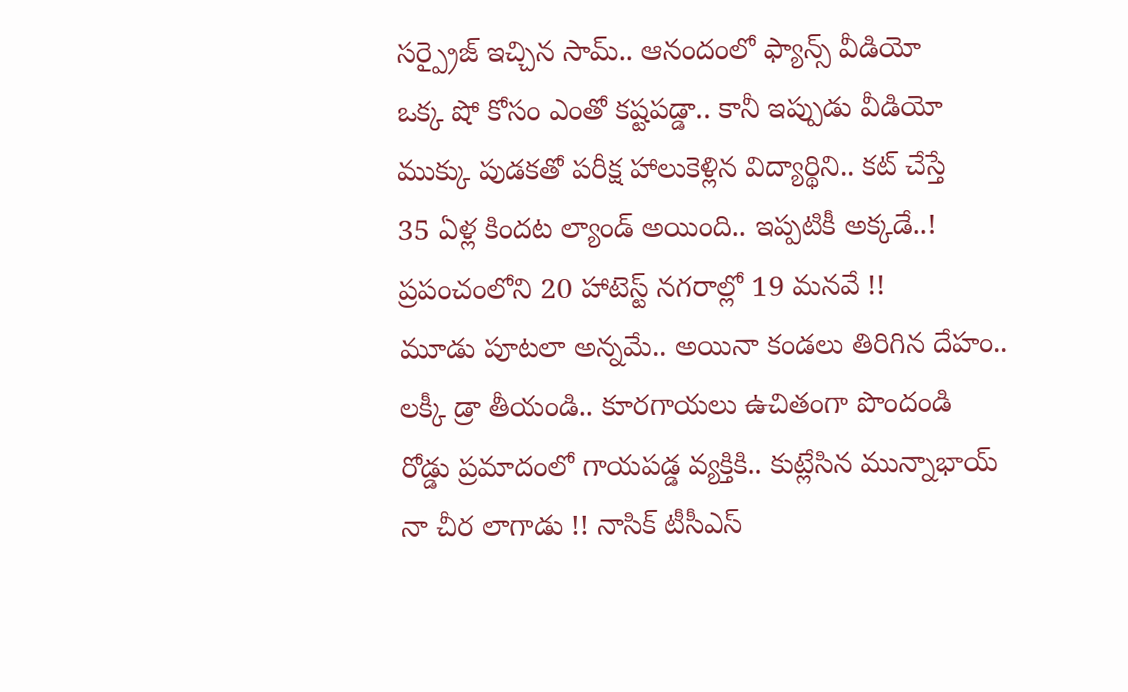సర్ప్రైజ్ ఇచ్చిన సామ్.. ఆనందంలో ఫ్యాన్స్ వీడియో
ఒక్క షో కోసం ఎంతో కష్టపడ్డా.. కానీ ఇప్పుడు వీడియో
ముక్కు పుడకతో పరీక్ష హాలుకెళ్లిన విద్యార్థిని.. కట్ చేస్తే
35 ఏళ్ల కిందట ల్యాండ్ అయింది.. ఇప్పటికీ అక్కడే..!
ప్రపంచంలోని 20 హాటెస్ట్ నగరాల్లో 19 మనవే !!
మూడు పూటలా అన్నమే.. అయినా కండలు తిరిగిన దేహం..
లక్కీ డ్రా తీయండి.. కూరగాయలు ఉచితంగా పొందండి
రోడ్డు ప్రమాదంలో గాయపడ్డ వ్యక్తికి.. కుట్లేసిన మున్నాభాయ్
నా చీర లాగాడు !! నాసిక్ టీసీఎస్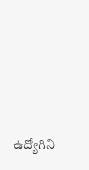ఉద్యోగిని